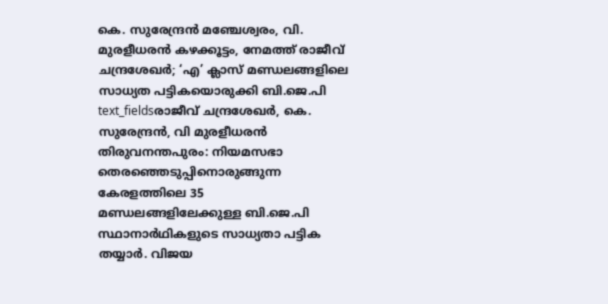കെ. സുരേന്ദ്രൻ മഞ്ചേശ്വരം, വി. മുരളീധരൻ കഴക്കൂട്ടം, നേമത്ത് രാജീവ് ചന്ദ്രശേഖർ; ‘എ’ ക്ലാസ് മണ്ഡലങ്ങളിലെ സാധ്യത പട്ടികയൊരുക്കി ബി.ജെ.പി
text_fieldsരാജീവ് ചന്ദ്രശേഖർ, കെ. സുരേന്ദ്രൻ, വി മുരളീധരൻ
തിരുവനന്തപുരം: നിയമസഭാ തെരഞ്ഞെടുപ്പിനൊരുങ്ങുന്ന കേരളത്തിലെ 35 മണ്ഡലങ്ങളിലേക്കുള്ള ബി.ജെ.പി സ്ഥാനാർഥികളുടെ സാധ്യതാ പട്ടിക തയ്യാർ. വിജയ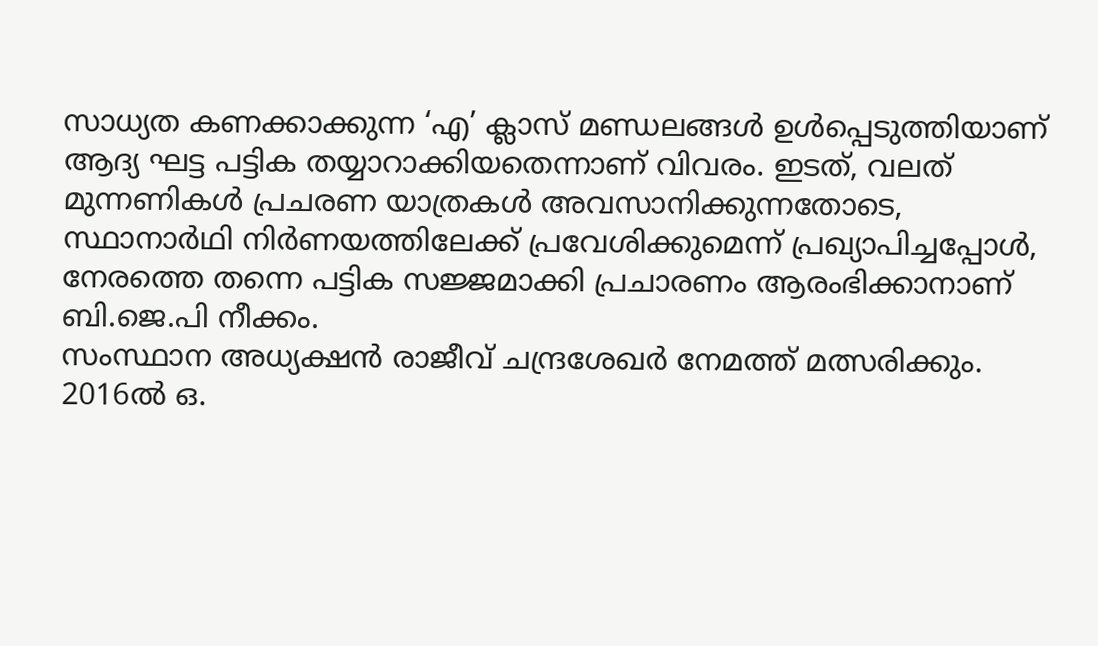സാധ്യത കണക്കാക്കുന്ന ‘എ’ ക്ലാസ് മണ്ഡലങ്ങൾ ഉൾപ്പെടുത്തിയാണ് ആദ്യ ഘട്ട പട്ടിക തയ്യാറാക്കിയതെന്നാണ് വിവരം. ഇടത്, വലത് മുന്നണികൾ പ്രചരണ യാത്രകൾ അവസാനിക്കുന്നതോടെ, സ്ഥാനാർഥി നിർണയത്തിലേക്ക് പ്രവേശിക്കുമെന്ന് പ്രഖ്യാപിച്ചപ്പോൾ, നേരത്തെ തന്നെ പട്ടിക സജ്ജമാക്കി പ്രചാരണം ആരംഭിക്കാനാണ് ബി.ജെ.പി നീക്കം.
സംസ്ഥാന അധ്യക്ഷൻ രാജീവ് ചന്ദ്രശേഖർ നേമത്ത് മത്സരിക്കും. 2016ൽ ഒ.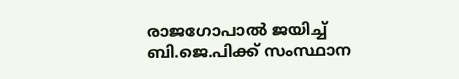രാജഗോപാൽ ജയിച്ച് ബി.ജെ.പിക്ക് സംസ്ഥാന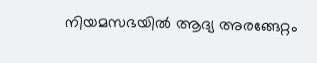നിയമസഭയിൽ ആദ്യ അരങ്ങേറ്റം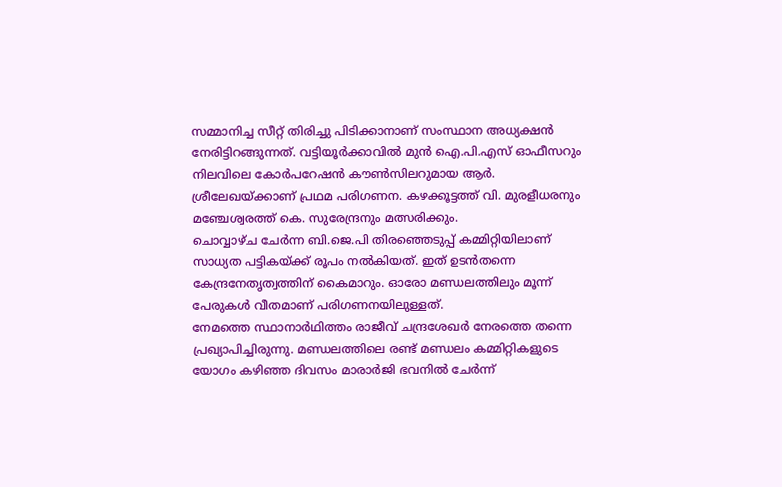സമ്മാനിച്ച സീറ്റ് തിരിച്ചു പിടിക്കാനാണ് സംസ്ഥാന അധ്യക്ഷൻ നേരിട്ടിറങ്ങുന്നത്. വട്ടിയൂർക്കാവിൽ മുൻ ഐ.പി.എസ് ഓഫീസറും നിലവിലെ കോർപറേഷൻ കൗൺസിലറുമായ ആർ. ശ്രീലേഖയ്ക്കാണ് പ്രഥമ പരിഗണന. കഴക്കൂട്ടത്ത് വി. മുരളീധരനും മഞ്ചേശ്വരത്ത് കെ. സുരേന്ദ്രനും മത്സരിക്കും.
ചൊവ്വാഴ്ച ചേർന്ന ബി.ജെ.പി തിരഞ്ഞെടുപ്പ് കമ്മിറ്റിയിലാണ് സാധ്യത പട്ടികയ്ക്ക് രൂപം നൽകിയത്. ഇത് ഉടൻതന്നെ കേന്ദ്രനേതൃത്വത്തിന് കൈമാറും. ഓരോ മണ്ഡലത്തിലും മൂന്ന് പേരുകൾ വീതമാണ് പരിഗണനയിലുള്ളത്.
നേമത്തെ സ്ഥാനാർഥിത്തം രാജീവ് ചന്ദ്രശേഖർ നേരത്തെ തന്നെ പ്രഖ്യാപിച്ചിരുന്നു. മണ്ഡലത്തിലെ രണ്ട് മണ്ഡലം കമ്മിറ്റികളുടെ യോഗം കഴിഞ്ഞ ദിവസം മാരാർജി ഭവനിൽ ചേർന്ന്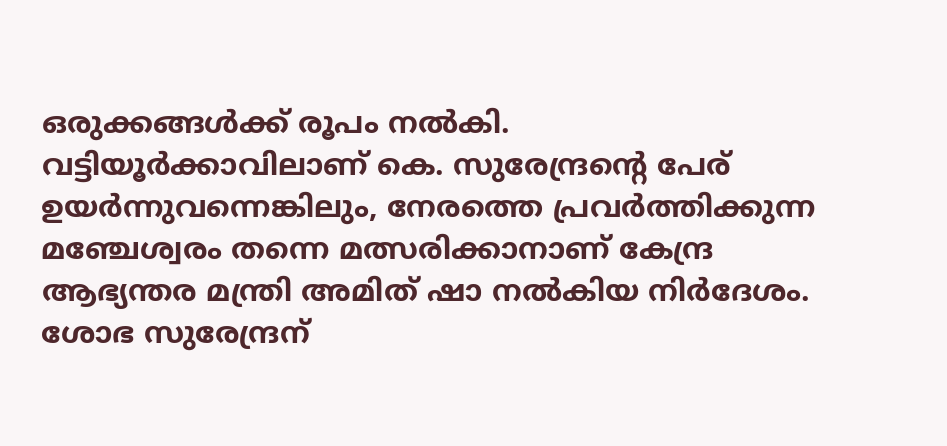ഒരുക്കങ്ങൾക്ക് രൂപം നൽകി. വട്ടിയൂർക്കാവിലാണ് കെ. സുരേന്ദ്രന്റെ പേര് ഉയർന്നുവന്നെങ്കിലും, നേരത്തെ പ്രവർത്തിക്കുന്ന മഞ്ചേശ്വരം തന്നെ മത്സരിക്കാനാണ് കേന്ദ്ര ആഭ്യന്തര മന്ത്രി അമിത് ഷാ നൽകിയ നിർദേശം. ശോഭ സുരേന്ദ്രന്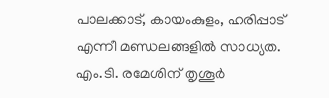പാലക്കാട്, കായംകുളം, ഹരിപ്പാട് എന്നീ മണ്ഡലങ്ങളിൽ സാധ്യത. എം.ടി. രമേശിന് തൃശൂർ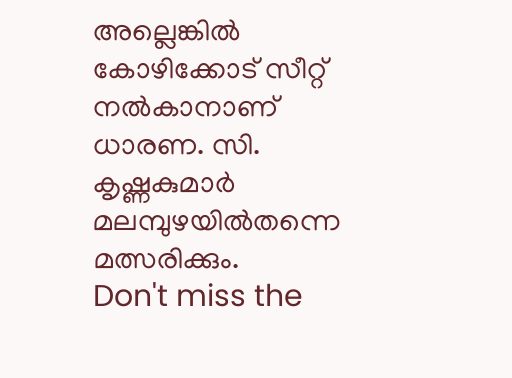അല്ലെങ്കിൽ കോഴിക്കോട് സീറ്റ് നൽകാനാണ് ധാരണ. സി. കൃഷ്ണകുമാർ മലമ്പുഴയിൽതന്നെ മത്സരിക്കും.
Don't miss the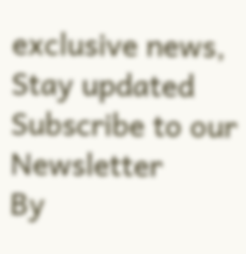exclusive news, Stay updated
Subscribe to our Newsletter
By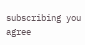subscribing you agree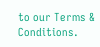to our Terms & Conditions.